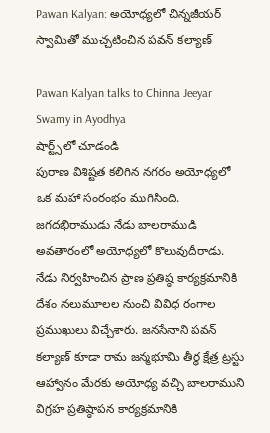Pawan Kalyan: అయోధ్యలో చిన్నజీయర్ స్వామితో ముచ్చటించిన పవన్ కల్యాణ్

Pawan Kalyan talks to Chinna Jeeyar Swamy in Ayodhya
షార్ట్స్‌లో చూడండి
పురాణ విశిష్టత కలిగిన నగరం అయోధ్యలో ఒక మహా సంరంభం ముగిసింది. జగదభిరాముడు నేడు బాలరాముడి అవతారంలో అయోధ్యలో కొలువుదీరాడు. నేడు నిర్వహించిన ప్రాణ ప్రతిష్ఠ కార్యక్రమానికి దేశం నలుమూలల నుంచి వివిధ రంగాల ప్రముఖులు విచ్చేశారు. జనసేనాని పవన్ కల్యాణ్ కూడా రామ జన్మభూమి తీర్థ క్షేత్ర ట్రస్టు ఆహ్వానం మేరకు అయోధ్య వచ్చి బాలరాముని విగ్రహ ప్రతిష్ఠాపన కార్యక్రమానికి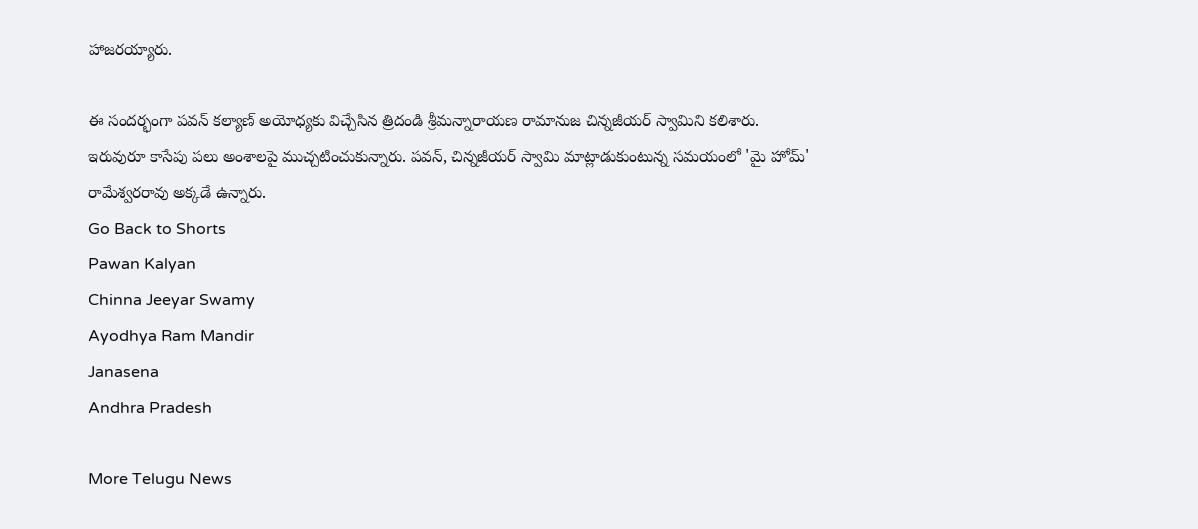హాజరయ్యారు.

ఈ సందర్భంగా పవన్ కల్యాణ్ అయోధ్యకు విచ్చేసిన త్రిదండి శ్రీమన్నారాయణ రామానుజ చిన్నజీయర్ స్వామిని కలిశారు. ఇరువురూ కాసేపు పలు అంశాలపై ముచ్చటించుకున్నారు. పవన్, చిన్నజీయర్ స్వామి మాట్లాడుకుంటున్న సమయంలో 'మై హోమ్' రామేశ్వరరావు అక్కడే ఉన్నారు.
Go Back to Shorts
Pawan Kalyan
Chinna Jeeyar Swamy
Ayodhya Ram Mandir
Janasena
Andhra Pradesh

More Telugu News